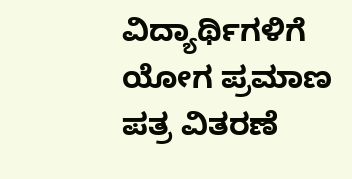ವಿದ್ಯಾರ್ಥಿಗಳಿಗೆ ಯೋಗ ಪ್ರಮಾಣ ಪತ್ರ ವಿತರಣೆ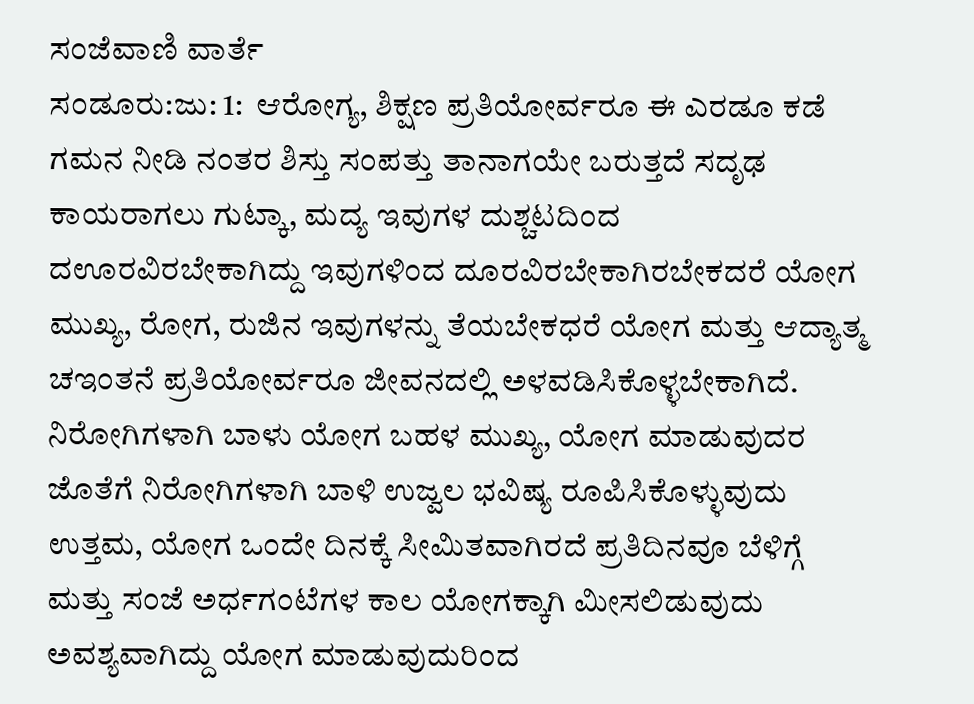ಸಂಜೆವಾಣಿ ವಾರ್ತೆ
ಸಂಡೂರು:ಜು: 1:  ಆರೋಗ್ಯ, ಶಿಕ್ಷಣ ಪ್ರತಿಯೋರ್ವರೂ ಈ ಎರಡೂ ಕಡೆ ಗಮನ ನೀಡಿ ನಂತರ ಶಿಸ್ತು ಸಂಪತ್ತು ತಾನಾಗಯೇ ಬರುತ್ತದೆ ಸದೃಢ ಕಾಯರಾಗಲು ಗುಟ್ಕಾ, ಮದ್ಯ ಇವುಗಳ ದುಶ್ಚಟದಿಂದ ದಊರವಿರಬೇಕಾಗಿದ್ದು ಇವುಗಳಿಂದ ದೂರವಿರಬೇಕಾಗಿರಬೇಕದರೆ ಯೋಗ ಮುಖ್ಯ, ರೋಗ, ರುಜಿನ ಇವುಗಳನ್ನು ತೆಯಬೇಕಧರೆ ಯೋಗ ಮತ್ತು ಆದ್ಯಾತ್ಮ ಚಇಂತನೆ ಪ್ರತಿಯೋರ್ವರೂ ಜೀವನದಲ್ಲಿ ಅಳವಡಿಸಿಕೊಳ್ಳಬೇಕಾಗಿದೆ. ನಿರೋಗಿಗಳಾಗಿ ಬಾಳು ಯೋಗ ಬಹಳ ಮುಖ್ಯ, ಯೋಗ ಮಾಡುವುದರ ಜೊತೆಗೆ ನಿರೋಗಿಗಳಾಗಿ ಬಾಳಿ ಉಜ್ವಲ ಭವಿಷ್ಯ ರೂಪಿಸಿಕೊಳ್ಳುವುದು ಉತ್ತಮ, ಯೋಗ ಒಂದೇ ದಿನಕ್ಕೆ ಸೀಮಿತವಾಗಿರದೆ ಪ್ರತಿದಿನವೂ ಬೆಳಿಗ್ಗೆ ಮತ್ತು ಸಂಜೆ ಅರ್ಧಗಂಟೆಗಳ ಕಾಲ ಯೋಗಕ್ಕಾಗಿ ಮೀಸಲಿಡುವುದು ಅವಶ್ಯವಾಗಿದ್ದು ಯೋಗ ಮಾಡುವುದುರಿಂದ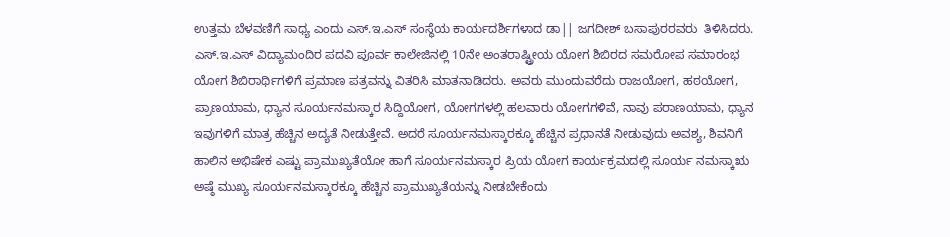ಉತ್ತಮ ಬೆಳವಣಿಗೆ ಸಾಧ್ಯ ಎಂದು ಎಸ್.ಇ.ಎಸ್ ಸಂಸ್ಥೆಯ ಕಾರ್ಯದರ್ಶಿಗಳಾದ ಡಾ|| ಜಗದೀಶ್ ಬಸಾಪುರರವರು  ತಿಳಿಸಿದರು.
ಎಸ್.ಇ.ಎಸ್ ವಿದ್ಯಾಮಂದಿರ ಪದವಿ ಪೂರ್ವ ಕಾಲೇಜಿನಲ್ಲಿ 10ನೇ ಅಂತರಾಷ್ಟ್ರೀಯ ಯೋಗ ಶಿಬಿರದ ಸಮರೋಪ ಸಮಾರಂಭ ಯೋಗ ಶಿಬಿರಾರ್ಥಿಗಳಿಗೆ ಪ್ರಮಾಣ ಪತ್ರವನ್ನು ವಿತರಿಸಿ ಮಾತನಾಡಿದರು. ಅವರು ಮುಂದುವರೆದು ರಾಜಯೋಗ, ಹಠಯೋಗ, ಪ್ರಾಣಯಾಮ, ಧ್ಯಾನ ಸೂರ್ಯನಮಸ್ಕಾರ ಸಿದ್ದಿಯೋಗ, ಯೋಗಗಳಲ್ಲಿ ಹಲವಾರು ಯೋಗಗಳಿವೆ, ನಾವು ಪರಾಣಯಾಮ, ಧ್ಯಾನ ಇವುಗಳಿಗೆ ಮಾತ್ರ ಹೆಚ್ಚಿನ ಅದ್ಯತೆ ನೀಡುತ್ತೇವೆ. ಅದರೆ ಸೂರ್ಯನಮಸ್ಕಾರಕ್ಕೂ ಹೆಚ್ಚಿನ ಪ್ರಧಾನತೆ ನೀಡುವುದು ಅವಶ್ಯ, ಶಿವನಿಗೆ ಹಾಲಿನ ಅಭಿಷೇಕ ಎಷ್ಟು ಪ್ರಾಮುಖ್ಯತೆಯೋ ಹಾಗೆ ಸೂರ್ಯನಮಸ್ಕಾರ ಪ್ರಿಯ ಯೋಗ ಕಾರ್ಯಕ್ರಮದಲ್ಲಿ ಸೂರ್ಯ ನಮಸ್ಕಾಋ ಅಷ್ಠೆ ಮುಖ್ಯ ಸೂರ್ಯನಮಸ್ಕಾರಕ್ಕೂ ಹೆಚ್ಚಿನ ಪ್ರಾಮುಖ್ಯತೆಯನ್ನು ನೀಡಬೇಕೆಂದು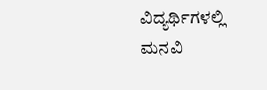ವಿದ್ಯರ್ಥಿಗಳಲ್ಲಿ ಮನವಿ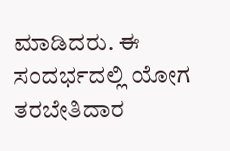ಮಾಡಿದರು. ಈ ಸಂದರ್ಭದಲ್ಲಿ ಯೋಗ ತರಬೇತಿದಾರ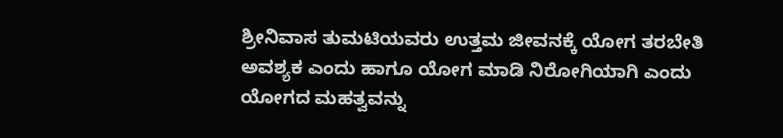ಶ್ರೀನಿವಾಸ ತುಮಟಿಯವರು ಉತ್ತಮ ಜೀವನಕ್ಕೆ ಯೋಗ ತರಬೇತಿ ಅವಶ್ಯಕ ಎಂದು ಹಾಗೂ ಯೋಗ ಮಾಡಿ ನಿರೋಗಿಯಾಗಿ ಎಂದು ಯೋಗದ ಮಹತ್ವವನ್ನು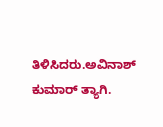ತಿಳಿಸಿದರು.ಅವಿನಾಶ್ ಕುಮಾರ್ ತ್ಯಾಗಿ.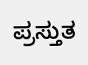ಪ್ರಸ್ತುತ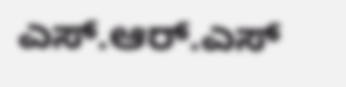ಎಸ್.ಆರ್.ಎಸ್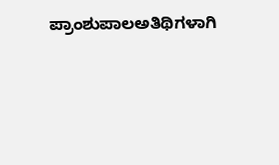ಪ್ರಾಂಶುಪಾಲಅತಿಥಿಗಳಾಗಿ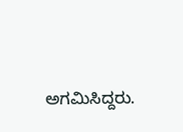ಅಗಮಿಸಿದ್ದರು.